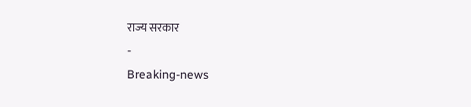राज्य सरकार
-
Breaking-news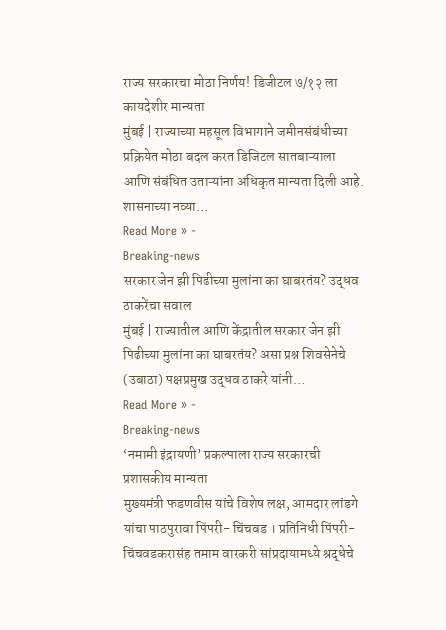राज्य सरकारचा मोठा निर्णय! डिजीटल ७/१२ ला कायदेशीर मान्यता
मुंबई | राज्याच्या महसूल विभागाने जमीनसंबंधीच्या प्रक्रियेत मोठा बदल करत डिजिटल सातबाऱ्याला आणि संबंधित उताऱ्यांना अधिकृत मान्यता दिली आहे. शासनाच्या नव्या…
Read More » -
Breaking-news
सरकार जेन झी पिढीच्या मुलांना का घाबरतंय? उद्धव ठाकरेंचा सवाल
मुंबई | राज्यातील आणि केंद्रातील सरकार जेन झी पिढीच्या मुलांना का घाबरतंय? असा प्रश्न शिवसेनेचे (उबाठा) पक्षप्रमुख उद्धव ठाकरे यांनी…
Read More » -
Breaking-news
‘नमामी इंद्रायणी’ प्रकल्पाला राज्य सरकारची प्रशासकीय मान्यता
मुख्यमंत्री फडणवीस यांचे विशेष लक्ष, आमदार लांडगे यांचा पाठपुरावा पिंपरी- चिंचवड । प्रतिनिधी पिंपरी-चिंचवडकरासंह तमाम वारकरी सांप्रदायामध्ये श्रद्धेचे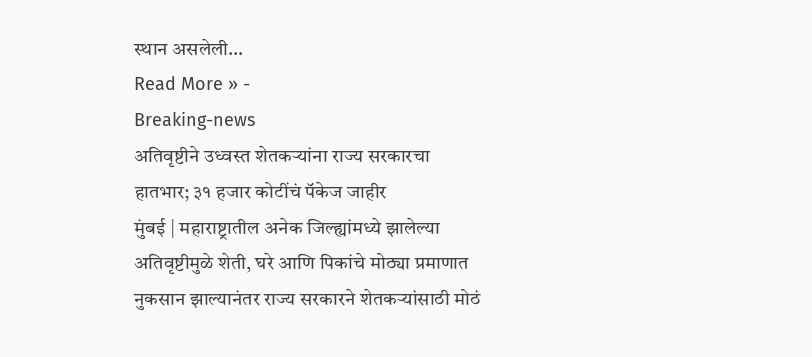स्थान असलेली…
Read More » -
Breaking-news
अतिवृष्टीने उध्वस्त शेतकऱ्यांना राज्य सरकारचा हातभार; ३१ हजार कोटींचं पॅकेज जाहीर
मुंबई | महाराष्ट्रातील अनेक जिल्ह्यांमध्ये झालेल्या अतिवृष्टीमुळे शेती, घरे आणि पिकांचे मोठ्या प्रमाणात नुकसान झाल्यानंतर राज्य सरकारने शेतकऱ्यांसाठी मोठं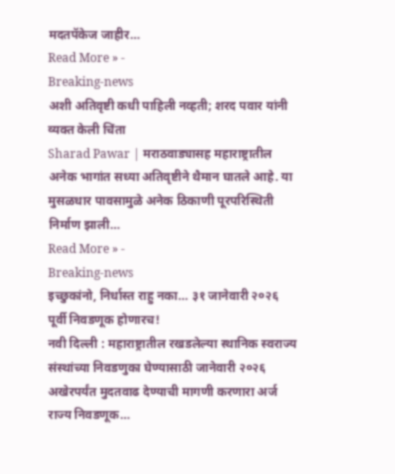मदतपॅकेज जाहीर…
Read More » -
Breaking-news
अशी अतिवृष्टी कधी पाहिली नव्हती; शरद पवार यांनी व्यक्त केली चिंता
Sharad Pawar | मराठवाड्यासह महाराष्ट्रातील अनेक भागांत सध्या अतिवृष्टीने थैमान घातले आहे. या मुसळधार पावसामुळे अनेक ठिकाणी पूरपरिस्थिती निर्माण झाली…
Read More » -
Breaking-news
इच्छुकांनो, निर्धास्त राहु नका… ३१ जानेवारी २०२६ पूर्वी निवडणूक होणारच!
नवी दिल्ली : महाराष्ट्रातील रखडलेल्या स्थानिक स्वराज्य संस्थांच्या निवडणुका घेण्यासाठी जानेवारी २०२६ अखेरपर्यंत मुदतवाढ देण्याची मागणी करणारा अर्ज राज्य निवडणूक…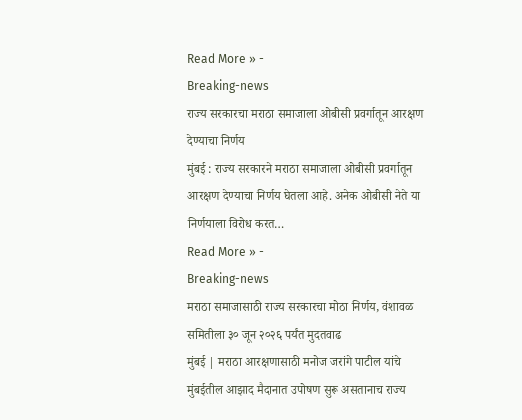Read More » -
Breaking-news
राज्य सरकारचा मराठा समाजाला ओबीसी प्रवर्गातून आरक्षण देण्याचा निर्णय
मुंबई : राज्य सरकारने मराठा समाजाला ओबीसी प्रवर्गातून आरक्षण देण्याचा निर्णय घेतला आहे. अनेक ओबीसी नेते या निर्णयाला विरोध करत…
Read More » -
Breaking-news
मराठा समाजासाठी राज्य सरकारचा मोठा निर्णय, वंशावळ समितीला ३० जून २०२६ पर्यंत मुदतवाढ
मुंबई | मराठा आरक्षणासाठी मनोज जरांगे पाटील यांचे मुंबईतील आझाद मैदानात उपोषण सुरू असतानाच राज्य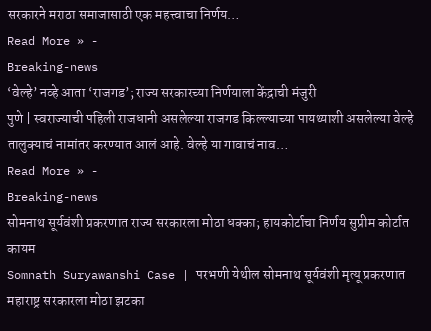सरकारने मराठा समाजासाठी एक महत्त्वाचा निर्णय…
Read More » -
Breaking-news
‘वेल्हे’ नव्हे आता ‘राजगड’; राज्य सरकारच्या निर्णयाला केंद्राची मंजुरी
पुणे | स्वराज्याची पहिली राजधानी असलेल्या राजगड किल्ल्याच्या पायथ्याशी असलेल्या वेल्हे तालुक्याचं नामांतर करण्यात आलं आहे. वेल्हे या गावाचं नाव…
Read More » -
Breaking-news
सोमनाथ सूर्यवंशी प्रकरणात राज्य सरकारला मोठा धक्का; हायकोर्टाचा निर्णय सुप्रीम कोर्टात कायम
Somnath Suryawanshi Case | परभणी येथील सोमनाथ सूर्यवंशी मृत्यू प्रकरणात महाराष्ट्र सरकारला मोठा झटका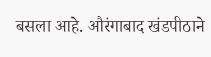बसला आहे. औरंगाबाद खंडपीठाने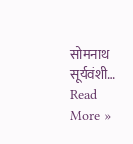सोमनाथ सूर्यवंशी…
Read More »